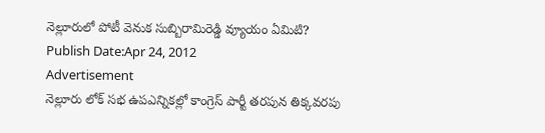నెల్లూరులో పోటీ వెనుక సుబ్బిరామిరెడ్డి వ్యూయం ఏమిటి?
Publish Date:Apr 24, 2012
Advertisement
నెల్లూరు లోక్ సభ ఉపఎన్నికల్లో కాంగ్రెస్ పార్టీ తరపున తిక్కవరపు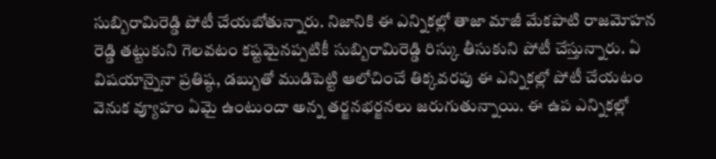సుబ్బిరామిరెడ్డి పోటీ చేయబోతున్నారు. నిజానికి ఈ ఎన్నికల్లో తాజా మాజీ మేకపాటి రాజమోహన రెడ్డి తట్టుకుని గెలవటం కష్టమైనప్పటికీ సుబ్బిరామిరెడ్డి రిస్కు తీసుకుని పోటీ చేస్తున్నారు. ఏ విషయాన్నైనా ప్రతిష్ఠ, డబ్బుతో ముడిపెట్టి ఆలోచించే తిక్కవరపు ఈ ఎన్నికల్లో పోటీ చేయటం వెనుక వ్యూహం ఏమై ఉంటుందా అన్న తర్జనభర్జనలు జరుగుతున్నాయి. ఈ ఉప ఎన్నికల్లో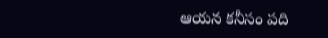ఆయన కనీసం పది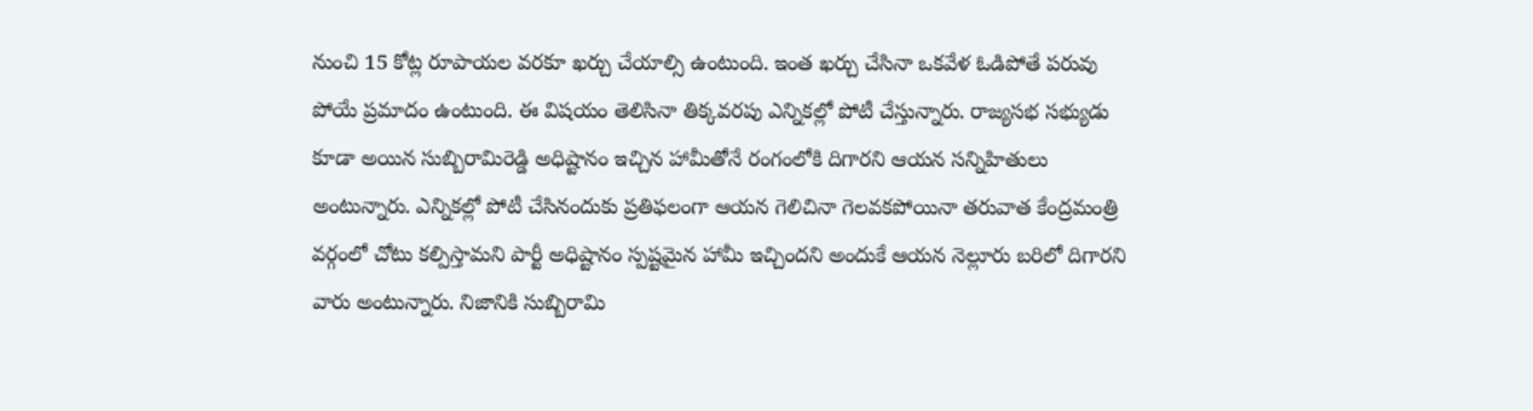నుంచి 15 కోట్ల రూపాయల వరకూ ఖర్చు చేయాల్సి ఉంటుంది. ఇంత ఖర్చు చేసినా ఒకవేళ ఓడిపోతే పరువు పోయే ప్రమాదం ఉంటుంది. ఈ విషయం తెలిసినా తిక్కవరపు ఎన్నికల్లో పోటీ చేస్తున్నారు. రాజ్యసభ సభ్యుడు కూడా అయిన సుబ్బిరామిరెడ్డి అధిష్టానం ఇచ్చిన హామీతోనే రంగంలోకి దిగారని ఆయన సన్నిహితులు అంటున్నారు. ఎన్నికల్లో పోటీ చేసినందుకు ప్రతిఫలంగా ఆయన గెలిచినా గెలవకపోయినా తరువాత కేంద్రమంత్రి వర్గంలో చోటు కల్పిస్తామని పార్టీ అధిష్టానం స్పష్టమైన హామీ ఇచ్చిందని అందుకే ఆయన నెల్లూరు బరిలో దిగారని వారు అంటున్నారు. నిజానికి సుబ్బిరామి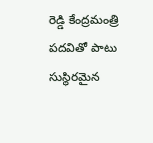రెడ్డి కేంద్రమంత్రి పదవితో పాటు సుస్థిరమైన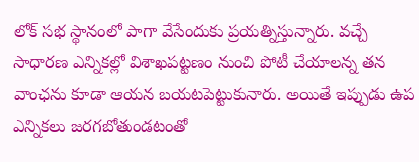లోక్ సభ స్థానంలో పాగా వేసేందుకు ప్రయత్నిస్తున్నారు. వచ్చే సాధారణ ఎన్నికల్లో విశాఖపట్టణం నుంచి పోటీ చేయాలన్న తన వాంఛను కూడా ఆయన బయటపెట్టుకునారు. అయితే ఇప్పుడు ఉప ఎన్నికలు జరగబోతుండటంతో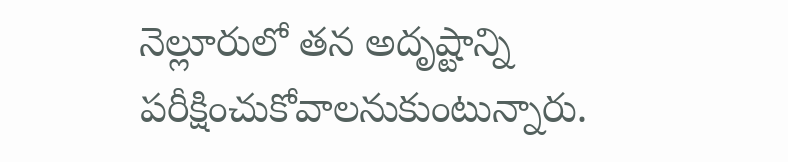నెల్లూరులో తన అదృష్టాన్ని పరీక్షించుకోవాలనుకుంటున్నారు.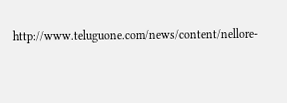http://www.teluguone.com/news/content/nellore-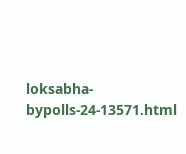loksabha-bypolls-24-13571.html